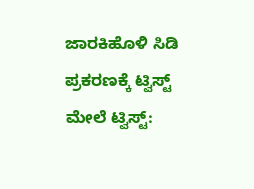ಜಾರಕಿಹೊಳಿ ಸಿಡಿ ಪ್ರಕರಣಕ್ಕೆ ಟ್ವಿಸ್ಟ್ ಮೇಲೆ ಟ್ವಿಸ್ಟ್: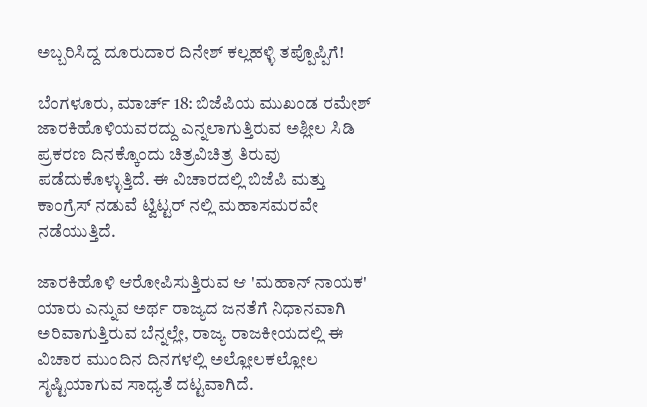ಅಬ್ಬರಿಸಿದ್ದ ದೂರುದಾರ ದಿನೇಶ್ ಕಲ್ಲಹಳ್ಳಿ ತಪ್ಪೊಪ್ಪಿಗೆ!

ಬೆಂಗಳೂರು, ಮಾರ್ಚ್ 18: ಬಿಜೆಪಿಯ ಮುಖಂಡ ರಮೇಶ್ ಜಾರಕಿಹೊಳಿಯವರದ್ದು ಎನ್ನಲಾಗುತ್ತಿರುವ ಅಶ್ಲೀಲ ಸಿಡಿ ಪ್ರಕರಣ ದಿನಕ್ಕೊಂದು ಚಿತ್ರವಿಚಿತ್ರ ತಿರುವು ಪಡೆದುಕೊಳ್ಳುತ್ತಿದೆ. ಈ ವಿಚಾರದಲ್ಲಿ ಬಿಜೆಪಿ ಮತ್ತು ಕಾಂಗ್ರೆಸ್ ನಡುವೆ ಟ್ವಿಟ್ಟರ್ ನಲ್ಲಿ ಮಹಾಸಮರವೇ ನಡೆಯುತ್ತಿದೆ.

ಜಾರಕಿಹೊಳಿ ಆರೋಪಿಸುತ್ತಿರುವ ಆ 'ಮಹಾನ್ ನಾಯಕ' ಯಾರು ಎನ್ನುವ ಅರ್ಥ ರಾಜ್ಯದ ಜನತೆಗೆ ನಿಧಾನವಾಗಿ ಅರಿವಾಗುತ್ತಿರುವ ಬೆನ್ನಲ್ಲೇ, ರಾಜ್ಯ ರಾಜಕೀಯದಲ್ಲಿ ಈ ವಿಚಾರ ಮುಂದಿನ ದಿನಗಳಲ್ಲಿ ಅಲ್ಲೋಲಕಲ್ಲೋಲ ಸೃಷ್ಟಿಯಾಗುವ ಸಾಧ್ಯತೆ ದಟ್ಟವಾಗಿದೆ.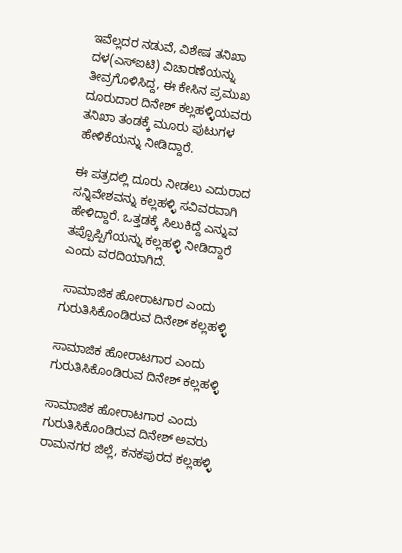ಇವೆಲ್ಲದರ ನಡುವೆ, ವಿಶೇಷ ತನಿಖಾ ದಳ(ಎಸ್‌ಐಟಿ) ವಿಚಾರಣೆಯನ್ನು ತೀವ್ರಗೊಳಿಸಿದ್ದ, ಈ ಕೇಸಿನ ಪ್ರಮುಖ ದೂರುದಾರ ದಿನೇಶ್ ಕಲ್ಲಹಳ್ಳಿಯವರು ತನಿಖಾ ತಂಡಕ್ಕೆ ಮೂರು ಪುಟುಗಳ ಹೇಳಿಕೆಯನ್ನು ನೀಡಿದ್ದಾರೆ.

ಈ ಪತ್ರದಲ್ಲಿ ದೂರು ನೀಡಲು ಎದುರಾದ ಸನ್ನಿವೇಶವನ್ನು ಕಲ್ಲಹಳ್ಳಿ ಸವಿವರವಾಗಿ ಹೇಳಿದ್ದಾರೆ. ಒತ್ತಡಕ್ಕೆ ಸಿಲುಕಿದ್ದೆ ಎನ್ನುವ ತಪ್ಪೊಪ್ಪಿಗೆಯನ್ನು ಕಲ್ಲಹಳ್ಳಿ ನೀಡಿದ್ದಾರೆ ಎಂದು ವರದಿಯಾಗಿದೆ.

 ಸಾಮಾಜಿಕ ಹೋರಾಟಗಾರ ಎಂದು ಗುರುತಿಸಿಕೊಂಡಿರುವ ದಿನೇಶ್ ಕಲ್ಲಹಳ್ಳಿ

ಸಾಮಾಜಿಕ ಹೋರಾಟಗಾರ ಎಂದು ಗುರುತಿಸಿಕೊಂಡಿರುವ ದಿನೇಶ್ ಕಲ್ಲಹಳ್ಳಿ

ಸಾಮಾಜಿಕ ಹೋರಾಟಗಾರ ಎಂದು ಗುರುತಿಸಿಕೊಂಡಿರುವ ದಿನೇಶ್ ಅವರು ರಾಮನಗರ ಜಿಲ್ಲೆ, ಕನಕಪುರದ ಕಲ್ಲಹಳ್ಳಿ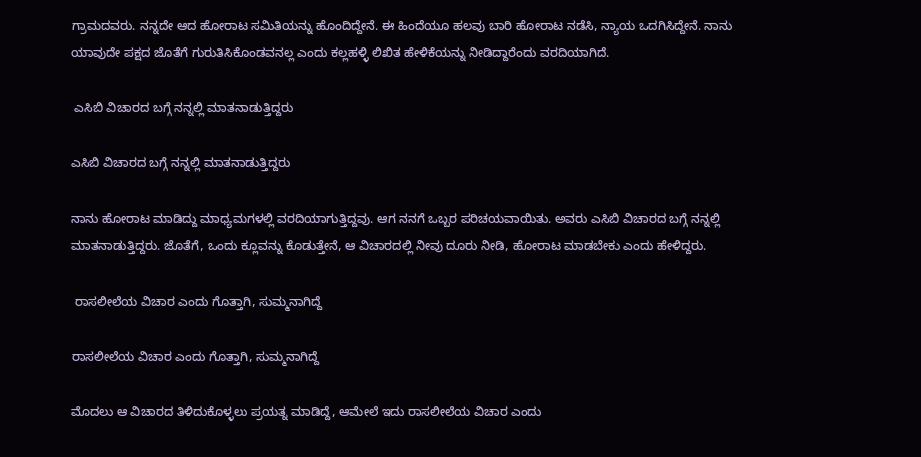ಗ್ರಾಮದವರು. ನನ್ನದೇ ಆದ ಹೋರಾಟ ಸಮಿತಿಯನ್ನು ಹೊಂದಿದ್ದೇನೆ. ಈ ಹಿಂದೆಯೂ ಹಲವು ಬಾರಿ ಹೋರಾಟ ನಡೆಸಿ, ನ್ಯಾಯ ಒದಗಿಸಿದ್ದೇನೆ. ನಾನು ಯಾವುದೇ ಪಕ್ಷದ ಜೊತೆಗೆ ಗುರುತಿಸಿಕೊಂಡವನಲ್ಲ ಎಂದು ಕಲ್ಲಹಳ್ಳಿ ಲಿಖಿತ ಹೇಳಿಕೆಯನ್ನು ನೀಡಿದ್ದಾರೆಂದು ವರದಿಯಾಗಿದೆ.

 ಎಸಿಬಿ ವಿಚಾರದ ಬಗ್ಗೆ ನನ್ನಲ್ಲಿ ಮಾತನಾಡುತ್ತಿದ್ದರು

ಎಸಿಬಿ ವಿಚಾರದ ಬಗ್ಗೆ ನನ್ನಲ್ಲಿ ಮಾತನಾಡುತ್ತಿದ್ದರು

ನಾನು ಹೋರಾಟ ಮಾಡಿದ್ದು ಮಾಧ್ಯಮಗಳಲ್ಲಿ ವರದಿಯಾಗುತ್ತಿದ್ದವು. ಆಗ ನನಗೆ ಒಬ್ಬರ ಪರಿಚಯವಾಯಿತು. ಅವರು ಎಸಿಬಿ ವಿಚಾರದ ಬಗ್ಗೆ ನನ್ನಲ್ಲಿ ಮಾತನಾಡುತ್ತಿದ್ದರು. ಜೊತೆಗೆ, ಒಂದು ಕ್ಲೂವನ್ನು ಕೊಡುತ್ತೇನೆ, ಆ ವಿಚಾರದಲ್ಲಿ ನೀವು ದೂರು ನೀಡಿ, ಹೋರಾಟ ಮಾಡಬೇಕು ಎಂದು ಹೇಳಿದ್ದರು.

 ರಾಸಲೀಲೆಯ ವಿಚಾರ ಎಂದು ಗೊತ್ತಾಗಿ, ಸುಮ್ಮನಾಗಿದ್ದೆ

ರಾಸಲೀಲೆಯ ವಿಚಾರ ಎಂದು ಗೊತ್ತಾಗಿ, ಸುಮ್ಮನಾಗಿದ್ದೆ

ಮೊದಲು ಆ ವಿಚಾರದ ತಿಳಿದುಕೊಳ್ಳಲು ಪ್ರಯತ್ನ ಮಾಡಿದ್ದೆ, ಆಮೇಲೆ ಇದು ರಾಸಲೀಲೆಯ ವಿಚಾರ ಎಂದು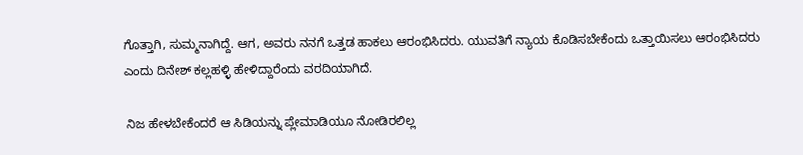ಗೊತ್ತಾಗಿ, ಸುಮ್ಮನಾಗಿದ್ದೆ. ಆಗ, ಅವರು ನನಗೆ ಒತ್ತಡ ಹಾಕಲು ಆರಂಭಿಸಿದರು. ಯುವತಿಗೆ ನ್ಯಾಯ ಕೊಡಿಸಬೇಕೆಂದು ಒತ್ತಾಯಿಸಲು ಆರಂಭಿಸಿದರು ಎಂದು ದಿನೇಶ್ ಕಲ್ಲಹಳ್ಳಿ ಹೇಳಿದ್ದಾರೆಂದು ವರದಿಯಾಗಿದೆ.

 ನಿಜ ಹೇಳಬೇಕೆಂದರೆ ಆ ಸಿಡಿಯನ್ನು ಪ್ಲೇಮಾಡಿಯೂ ನೋಡಿರಲಿಲ್ಲ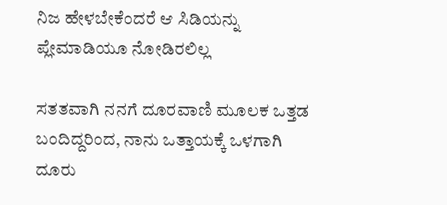ನಿಜ ಹೇಳಬೇಕೆಂದರೆ ಆ ಸಿಡಿಯನ್ನು ಪ್ಲೇಮಾಡಿಯೂ ನೋಡಿರಲಿಲ್ಲ

ಸತತವಾಗಿ ನನಗೆ ದೂರವಾಣಿ ಮೂಲಕ ಒತ್ತಡ ಬಂದಿದ್ದರಿಂದ, ನಾನು ಒತ್ತಾಯಕ್ಕೆ ಒಳಗಾಗಿ ದೂರು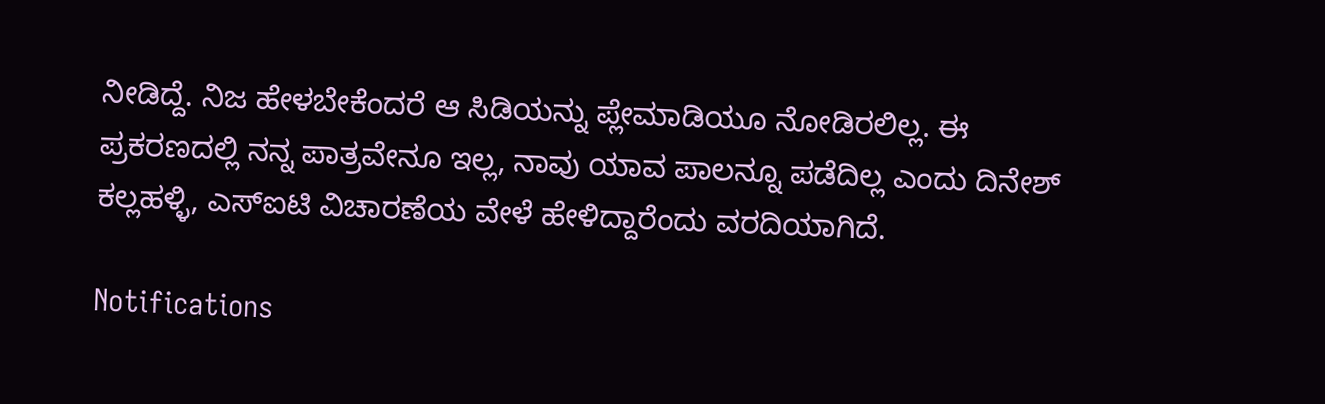ನೀಡಿದ್ದೆ. ನಿಜ ಹೇಳಬೇಕೆಂದರೆ ಆ ಸಿಡಿಯನ್ನು ಪ್ಲೇಮಾಡಿಯೂ ನೋಡಿರಲಿಲ್ಲ. ಈ ಪ್ರಕರಣದಲ್ಲಿ ನನ್ನ ಪಾತ್ರವೇನೂ ಇಲ್ಲ, ನಾವು ಯಾವ ಪಾಲನ್ನೂ ಪಡೆದಿಲ್ಲ ಎಂದು ದಿನೇಶ್ ಕಲ್ಲಹಳ್ಳಿ, ಎಸ್‌ಐಟಿ ವಿಚಾರಣೆಯ ವೇಳೆ ಹೇಳಿದ್ದಾರೆಂದು ವರದಿಯಾಗಿದೆ.

Notifications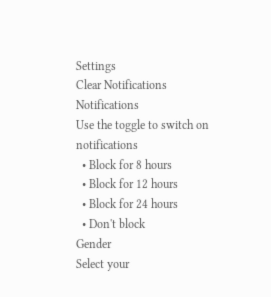Settings
Clear Notifications
Notifications
Use the toggle to switch on notifications
  • Block for 8 hours
  • Block for 12 hours
  • Block for 24 hours
  • Don't block
Gender
Select your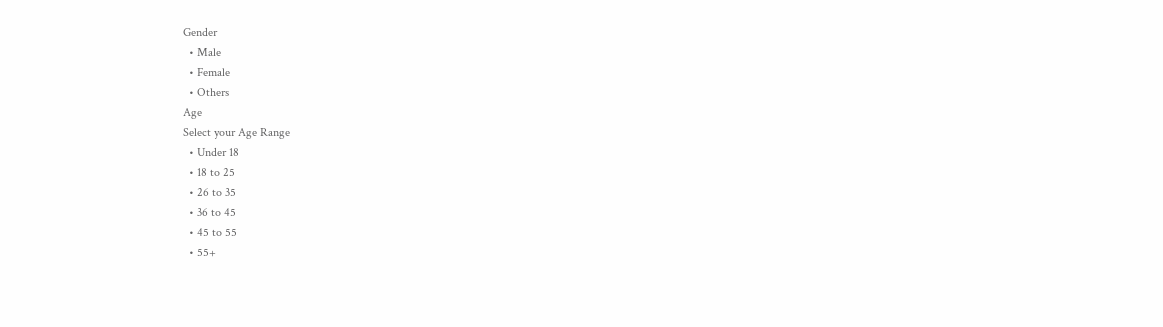Gender
  • Male
  • Female
  • Others
Age
Select your Age Range
  • Under 18
  • 18 to 25
  • 26 to 35
  • 36 to 45
  • 45 to 55
  • 55+